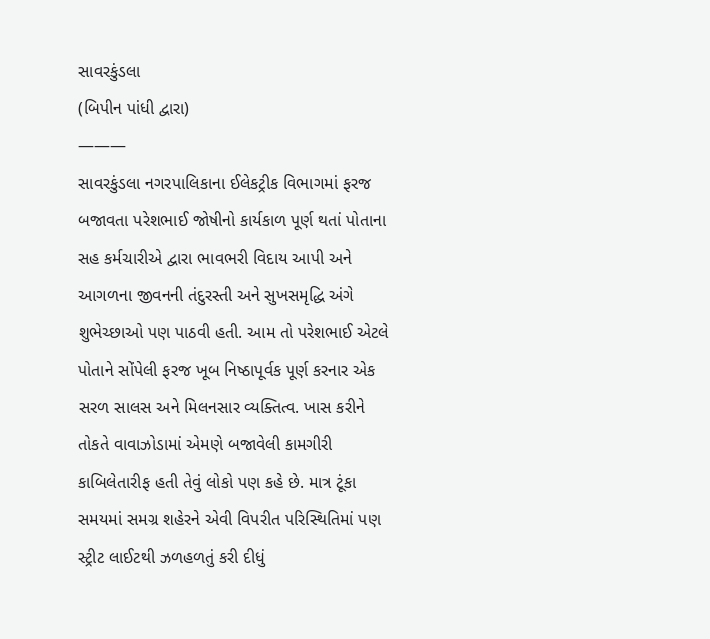સાવરકુંડલા
(બિપીન પાંધી દ્વારા)
———
સાવરકુંડલા નગરપાલિકાના ઈલેકટ્રીક વિભાગમાં ફરજ બજાવતા પરેશભાઈ જોષીનો કાર્યકાળ પૂર્ણ થતાં પોતાના સહ કર્મચારીએ દ્વારા ભાવભરી વિદાય આપી અને આગળના જીવનની તંદુરસ્તી અને સુખસમૃદ્ધિ અંગે શુભેચ્છાઓ પણ પાઠવી હતી. આમ તો પરેશભાઈ એટલે પોતાને સોંપેલી ફરજ ખૂબ નિષ્ઠાપૂર્વક પૂર્ણ કરનાર એક સરળ સાલસ અને મિલનસાર વ્યક્તિત્વ. ખાસ કરીને તોકતે વાવાઝોડામાં એમણે બજાવેલી કામગીરી કાબિલેતારીફ હતી તેવું લોકો પણ કહે છે. માત્ર ટૂંકા સમયમાં સમગ્ર શહેરને એવી વિપરીત પરિસ્થિતિમાં પણ સ્ટ્રીટ લાઈટથી ઝળહળતું કરી દીધું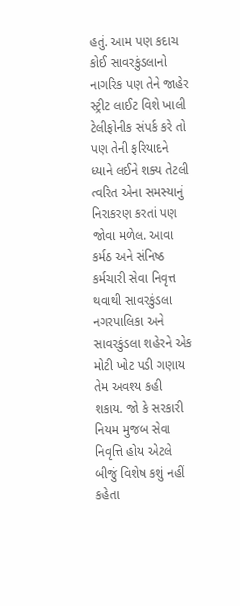હતું. આમ પણ કદાચ કોઈ સાવરકુંડલાનો નાગરિક પણ તેને જાહેર સ્ટ્રીટ લાઈટ વિશે ખાલી ટેલીફોનીક સંપર્ક કરે તો પણ તેની ફરિયાદને ધ્યાને લઈને શક્ય તેટલી ત્વરિત એના સમસ્યાનું નિરાકરણ કરતાં પણ જોવા મળેલ. આવા કર્મઠ અને સંનિષ્ઠ કર્મચારી સેવા નિવૃત્ત થવાથી સાવરકુંડલા નગરપાલિકા અને સાવરકુંડલા શહેરને એક મોટી ખોટ પડી ગણાય તેમ અવશ્ય કહી શકાય. જો કે સરકારી નિયમ મુજબ સેવા નિવૃત્તિ હોય એટલે બીજું વિશેષ કશું નહીં કહેતા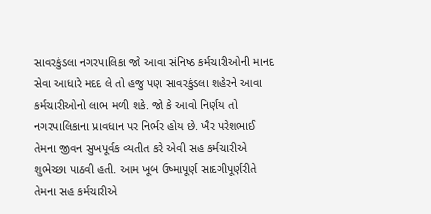સાવરકુંડલા નગરપાલિકા જો આવા સંનિષ્ઠ કર્મચારીઓની માનદ સેવા આધારે મદદ લે તો હજુ પણ સાવરકુંડલા શહેરને આવા કર્મચારીઓનો લાભ મળી શકે. જો કે આવો નિર્ણય તો નગરપાલિકાના પ્રાવધાન પર નિર્ભર હોય છે. ખૈર પરેશભાઈ તેમના જીવન સુખપૂર્વક વ્યતીત કરે એવી સહ કર્મચારીએ શુભેચ્છા પાઠવી હતી. આમ ખૂબ ઉષ્માપૂર્ણ સાદગીપૂર્ણરીતે તેમના સહ કર્મચારીએ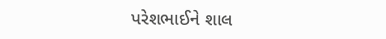પરેશભાઈને શાલ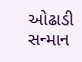ઓઢાડી સન્માન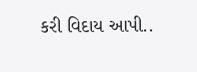કરી વિદાય આપી..